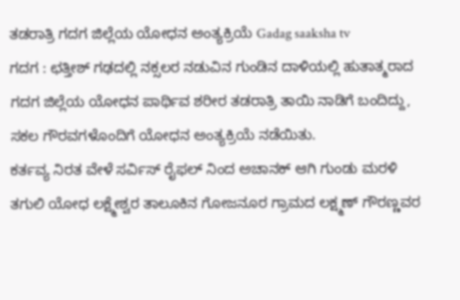ತಡರಾತ್ರಿ ಗದಗ ಜಿಲ್ಲೆಯ ಯೋಧನ ಅಂತ್ಯಕ್ರಿಯೆ Gadag saaksha tv
ಗದಗ : ಛತ್ತೀಶ್ ಗಢದಲ್ಲಿ ನಕ್ಸಲರ ನಡುವಿನ ಗುಂಡಿನ ದಾಳಿಯಲ್ಲಿ ಹುತಾತ್ಮರಾದ ಗದಗ ಜಿಲ್ಲೆಯ ಯೋಧನ ಪಾರ್ಥಿವ ಶರೀರ ತಡರಾತ್ರಿ ತಾಯಿ ನಾಡಿಗೆ ಬಂದಿದ್ದು, ಸಕಲ ಗೌರವಗಳೊಂದಿಗೆ ಯೋಧನ ಅಂತ್ಯಕ್ರಿಯೆ ನಡೆಯಿತು.
ಕರ್ತವ್ಯ ನಿರತ ವೇಳೆ ಸರ್ವಿಸ್ ರೈಫಲ್ ನಿಂದ ಅಚಾನಕ್ ಆಗಿ ಗುಂಡು ಮರಳಿ ತಗುಲಿ ಯೋಧ ಲಕ್ಷ್ಮೇಶ್ವರ ತಾಲೂಕಿನ ಗೋಜನೂರ ಗ್ರಾಮದ ಲಕ್ಷ್ಮಣ್ ಗೌರಣ್ಣವರ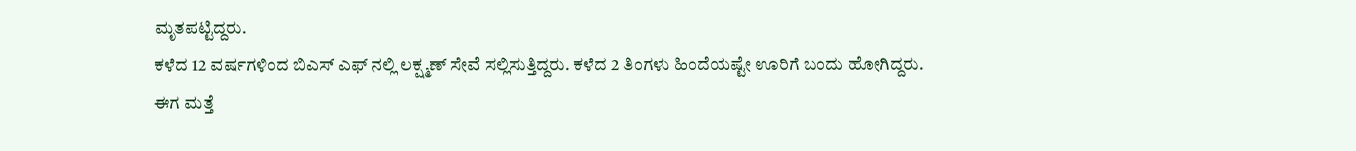ಮೃತಪಟ್ಟಿದ್ದರು.
ಕಳೆದ 12 ವರ್ಷಗಳಿಂದ ಬಿಎಸ್ ಎಫ್ ನಲ್ಲಿ ಲಕ್ಷ್ಮಣ್ ಸೇವೆ ಸಲ್ಲಿಸುತ್ತಿದ್ದರು. ಕಳೆದ 2 ತಿಂಗಳು ಹಿಂದೆಯಷ್ಟೇ ಊರಿಗೆ ಬಂದು ಹೋಗಿದ್ದರು.
ಈಗ ಮತ್ತೆ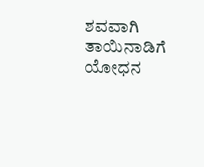ಶವವಾಗಿ ತಾಯಿನಾಡಿಗೆ ಯೋಧನ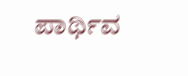ಪಾರ್ಥಿವ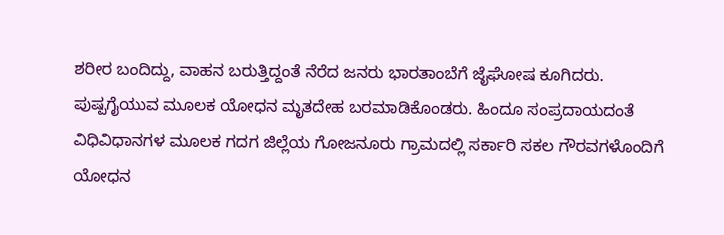ಶರೀರ ಬಂದಿದ್ದು, ವಾಹನ ಬರುತ್ತಿದ್ದಂತೆ ನೆರೆದ ಜನರು ಭಾರತಾಂಬೆಗೆ ಜೈಘೋಷ ಕೂಗಿದರು.
ಪುಷ್ಪಗೈಯುವ ಮೂಲಕ ಯೋಧನ ಮೃತದೇಹ ಬರಮಾಡಿಕೊಂಡರು. ಹಿಂದೂ ಸಂಪ್ರದಾಯದಂತೆ ವಿಧಿವಿಧಾನಗಳ ಮೂಲಕ ಗದಗ ಜಿಲ್ಲೆಯ ಗೋಜನೂರು ಗ್ರಾಮದಲ್ಲಿ ಸರ್ಕಾರಿ ಸಕಲ ಗೌರವಗಳೊಂದಿಗೆ ಯೋಧನ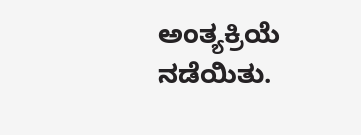ಅಂತ್ಯಕ್ರಿಯೆ ನಡೆಯಿತು.